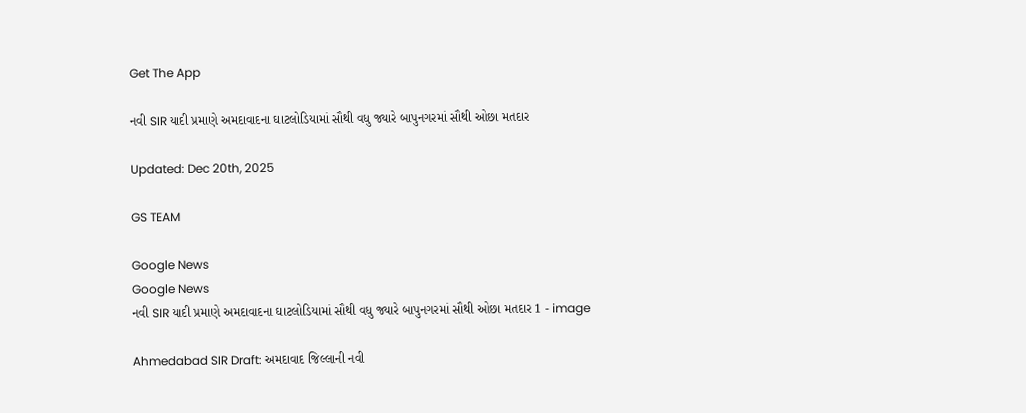Get The App

નવી SIR યાદી પ્રમાણે અમદાવાદના ઘાટલોડિયામાં સૌથી વધુ જ્યારે બાપુનગરમાં સૌથી ઓછા મતદાર

Updated: Dec 20th, 2025

GS TEAM

Google News
Google News
નવી SIR યાદી પ્રમાણે અમદાવાદના ઘાટલોડિયામાં સૌથી વધુ જ્યારે બાપુનગરમાં સૌથી ઓછા મતદાર 1 - image

Ahmedabad SIR Draft: અમદાવાદ જિલ્લાની નવી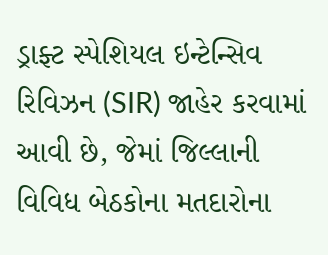ડ્રાફ્ટ સ્પેશિયલ ઇન્ટેન્સિવ રિવિઝન (SIR) જાહેર કરવામાં આવી છે, જેમાં જિલ્લાની વિવિધ બેઠકોના મતદારોના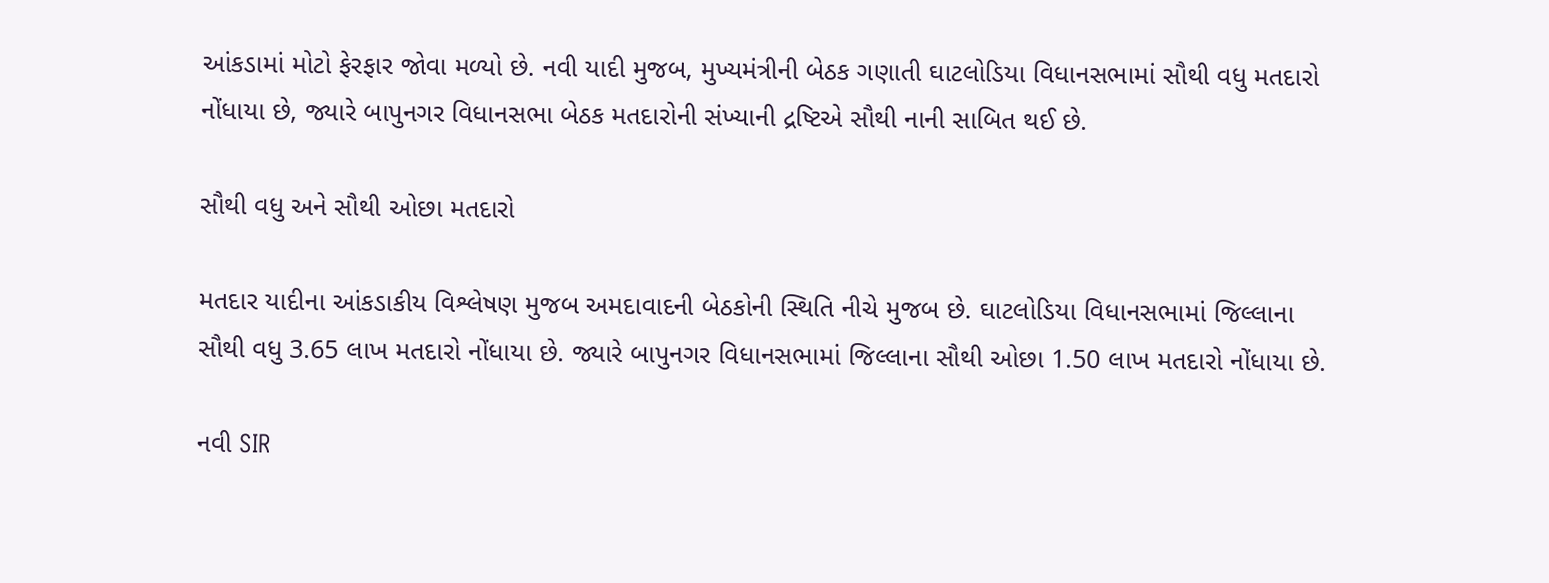આંકડામાં મોટો ફેરફાર જોવા મળ્યો છે. નવી યાદી મુજબ, મુખ્યમંત્રીની બેઠક ગણાતી ઘાટલોડિયા વિધાનસભામાં સૌથી વધુ મતદારો નોંધાયા છે, જ્યારે બાપુનગર વિધાનસભા બેઠક મતદારોની સંખ્યાની દ્રષ્ટિએ સૌથી નાની સાબિત થઈ છે.

સૌથી વધુ અને સૌથી ઓછા મતદારો

મતદાર યાદીના આંકડાકીય વિશ્લેષણ મુજબ અમદાવાદની બેઠકોની સ્થિતિ નીચે મુજબ છે. ઘાટલોડિયા વિધાનસભામાં જિલ્લાના સૌથી વધુ 3.65 લાખ મતદારો નોંધાયા છે. જ્યારે બાપુનગર વિધાનસભામાં જિલ્લાના સૌથી ઓછા 1.50 લાખ મતદારો નોંધાયા છે.

નવી SIR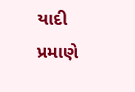યાદી પ્રમાણે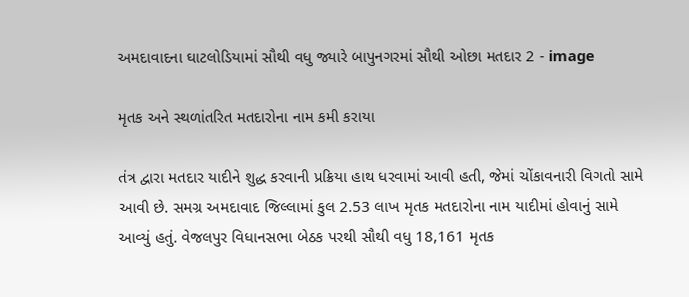અમદાવાદના ઘાટલોડિયામાં સૌથી વધુ જ્યારે બાપુનગરમાં સૌથી ઓછા મતદાર 2 - image

મૃતક અને સ્થળાંતરિત મતદારોના નામ કમી કરાયા

તંત્ર દ્વારા મતદાર યાદીને શુદ્ધ કરવાની પ્રક્રિયા હાથ ધરવામાં આવી હતી, જેમાં ચોંકાવનારી વિગતો સામે આવી છે. સમગ્ર અમદાવાદ જિલ્લામાં કુલ 2.53 લાખ મૃતક મતદારોના નામ યાદીમાં હોવાનું સામે આવ્યું હતું. વેજલપુર વિધાનસભા બેઠક પરથી સૌથી વધુ 18,161 મૃતક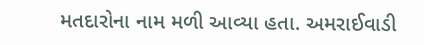મતદારોના નામ મળી આવ્યા હતા. અમરાઈવાડી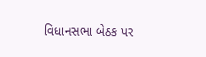વિધાનસભા બેઠક પર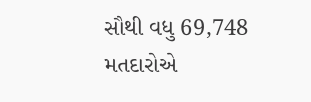સૌથી વધુ 69,748 મતદારોએ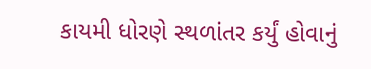કાયમી ધોરણે સ્થળાંતર કર્યું હોવાનું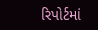રિપોર્ટમાં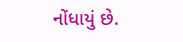નોંધાયું છે.